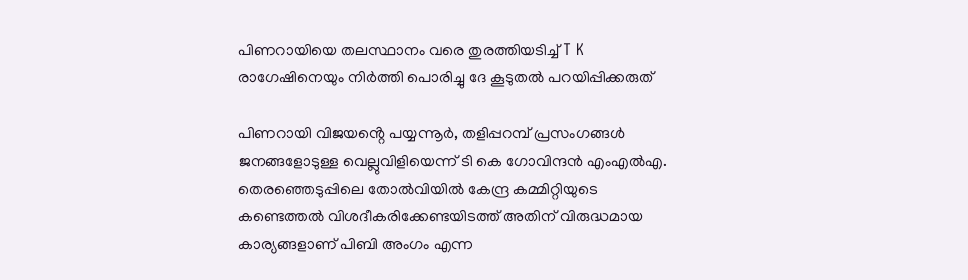പിണറായിയെ തലസ്ഥാനം വരെ തുരത്തിയടിച്ച് T K രാഗേഷിനെയും നിർത്തി പൊരിച്ചു ദേ കൂടുതൽ പറയിപ്പിക്കരുത്

പിണറായി വിജയൻ്റെ പയ്യന്നൂർ, തളിപ്പറമ്പ് പ്രസംഗങ്ങൾ ജനങ്ങളോടുള്ള വെല്ലുവിളിയെന്ന് ടി കെ ഗോവിന്ദൻ എംഎൽഎ. തെരഞ്ഞെടുപ്പിലെ തോൽവിയിൽ കേന്ദ്ര കമ്മിറ്റിയുടെ കണ്ടെത്തൽ വിശദീകരിക്കേണ്ടയിടത്ത് അതിന് വിരുദ്ധമായ കാര്യങ്ങളാണ് പിബി അംഗം എന്ന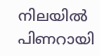നിലയിൽ പിണറായി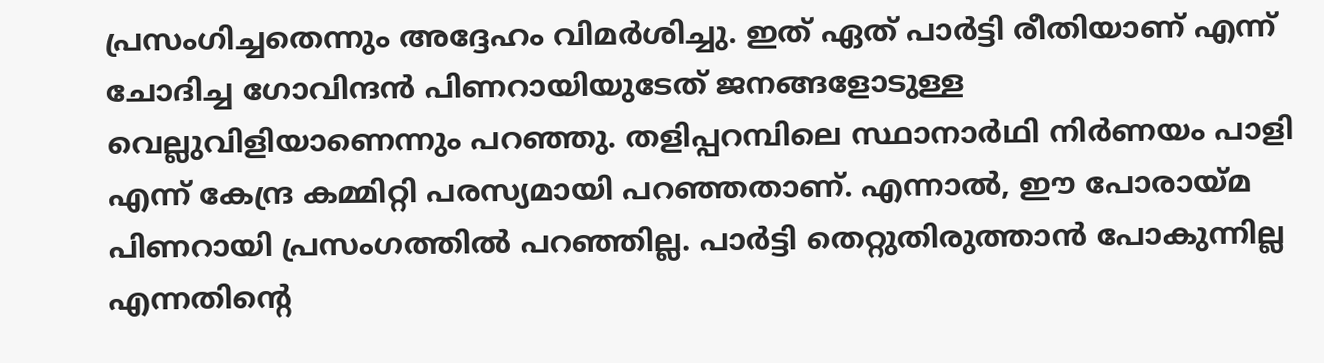പ്രസംഗിച്ചതെന്നും അദ്ദേഹം വിമർശിച്ചു. ഇത് ഏത് പാർട്ടി രീതിയാണ് എന്ന് ചോദിച്ച ഗോവിന്ദൻ പിണറായിയുടേത് ജനങ്ങളോടുള്ള വെല്ലുവിളിയാണെന്നും പറഞ്ഞു. തളിപ്പറമ്പിലെ സ്ഥാനാർഥി നിർണയം പാളി എന്ന് കേന്ദ്ര കമ്മിറ്റി പരസ്യമായി പറഞ്ഞതാണ്. എന്നാൽ, ഈ പോരായ്മ പിണറായി പ്രസംഗത്തിൽ പറഞ്ഞില്ല. പാർട്ടി തെറ്റുതിരുത്താൻ പോകുന്നില്ല എന്നതിന്റെ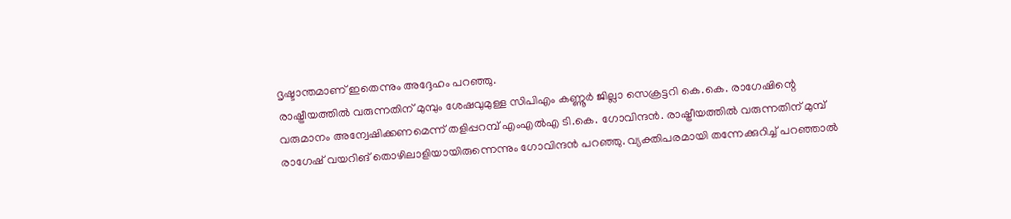ദൃഷ്ടാന്തമാണ് ഇതെന്നും അദ്ദേഹം പറഞ്ഞു.
രാഷ്ട്രീയത്തിൽ വരുന്നതിന് മുമ്പും ശേഷവുമുള്ള സിപിഎം കണ്ണൂർ ജില്ലാ സെക്രട്ടറി കെ.കെ. രാഗേഷിന്റെ വരുമാനം അന്വേഷിക്കണമെന്ന് തളിപ്പറമ്പ് എംഎൽഎ ടി.കെ. ഗോവിന്ദൻ. രാഷ്ട്രീയത്തിൽ വരുന്നതിന് മുമ്പ് രാഗേഷ് വയറിങ് തൊഴിലാളിയായിരുന്നെന്നും ഗോവിന്ദൻ പറഞ്ഞു. വ്യക്തിപരമായി തന്നേക്കുറിച്ച് പറഞ്ഞാൽ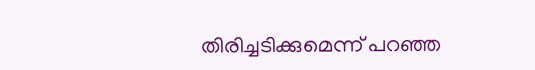തിരിച്ചടിക്കുമെന്ന് പറഞ്ഞ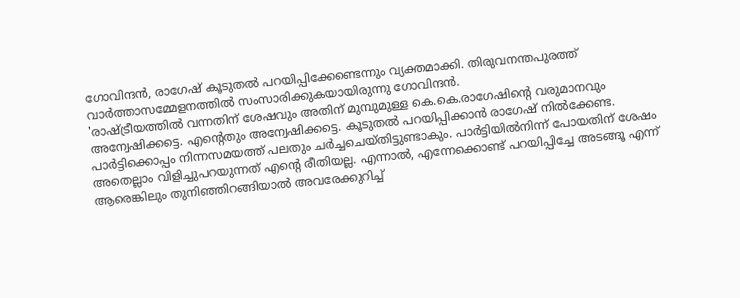ഗോവിന്ദൻ, രാഗേഷ് കൂടുതൽ പറയിപ്പിക്കേണ്ടെന്നും വ്യക്തമാക്കി. തിരുവനന്തപുരത്ത് വാർത്താസമ്മേളനത്തിൽ സംസാരിക്കുകയായിരുന്നു ഗോവിന്ദൻ.
'രാഷ്ട്രീയത്തിൽ വന്നതിന് ശേഷവും അതിന് മുമ്പുമുള്ള കെ.കെ.രാഗേഷിന്റെ വരുമാനവും അന്വേഷിക്കട്ടെ. എന്റെതും അന്വേഷിക്കട്ടെ. കൂടുതൽ പറയിപ്പിക്കാൻ രാഗേഷ് നിൽക്കേണ്ട. പാർട്ടിക്കൊപ്പം നിന്നസമയത്ത് പലതും ചർച്ചചെയ്തിട്ടുണ്ടാകും. പാർട്ടിയിൽനിന്ന് പോയതിന് ശേഷം അതെല്ലാം വിളിച്ചുപറയുന്നത് എന്റെ രീതിയല്ല. എന്നാൽ, എന്നേക്കൊണ്ട് പറയിപ്പിച്ചേ അടങ്ങൂ എന്ന് ആരെങ്കിലും തുനിഞ്ഞിറങ്ങിയാൽ അവരേക്കുറിച്ച്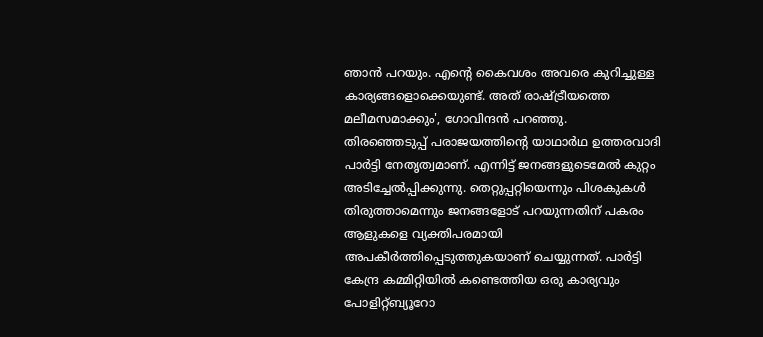ഞാൻ പറയും. എന്റെ കൈവശം അവരെ കുറിച്ചുള്ള കാര്യങ്ങളൊക്കെയുണ്ട്. അത് രാഷ്ട്രീയത്തെ മലീമസമാക്കും', ഗോവിന്ദൻ പറഞ്ഞു.
തിരഞ്ഞെടുപ്പ് പരാജയത്തിന്റെ യാഥാർഥ ഉത്തരവാദി പാർട്ടി നേതൃത്വമാണ്. എന്നിട്ട് ജനങ്ങളുടെമേൽ കുറ്റം അടിച്ചേൽപ്പിക്കുന്നു. തെറ്റുപ്പറ്റിയെന്നും പിശകുകൾ തിരുത്താമെന്നും ജനങ്ങളോട് പറയുന്നതിന് പകരം ആളുകളെ വ്യക്തിപരമായി അപകീർത്തിപ്പെടുത്തുകയാണ് ചെയ്യുന്നത്. പാർട്ടി കേന്ദ്ര കമ്മിറ്റിയിൽ കണ്ടെത്തിയ ഒരു കാര്യവും പോളിറ്റ്ബ്യൂറോ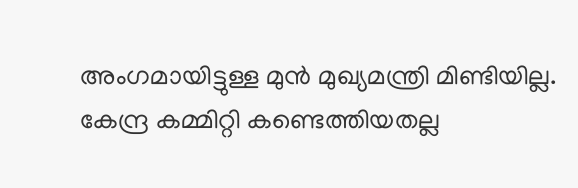അംഗമായിട്ടുള്ള മുൻ മുഖ്യമന്ത്രി മിണ്ടിയില്ല.
കേന്ദ്ര കമ്മിറ്റി കണ്ടെത്തിയതല്ല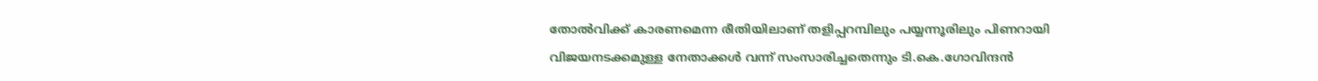തോൽവിക്ക് കാരണമെന്ന രീതിയിലാണ് തളിപ്പറമ്പിലും പയ്യന്നൂരിലും പിണറായി വിജയനടക്കമുള്ള നേതാക്കൾ വന്ന് സംസാരിച്ചതെന്നും ടി.കെ.ഗോവിന്ദൻ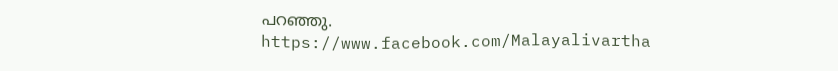പറഞ്ഞു.
https://www.facebook.com/Malayalivartha